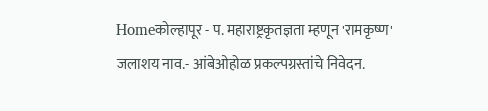Homeकोल्हापूर - प. महाराष्ट्रकृतज्ञता म्हणून 'रामकृष्ण' जलाशय नाव.- आंबेओहोळ प्रकल्पग्रस्तांचे निवेदन.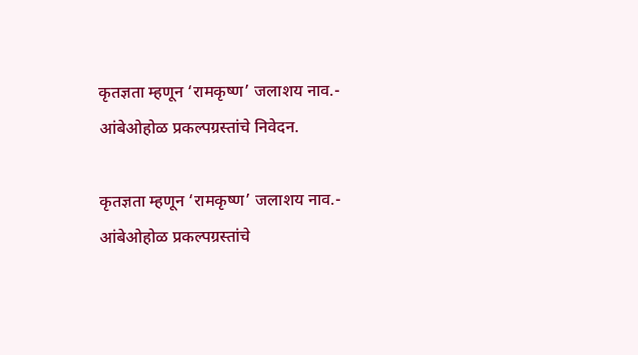कृतज्ञता म्हणून ‘रामकृष्ण’ जलाशय नाव.- आंबेओहोळ प्रकल्पग्रस्तांचे निवेदन.

कृतज्ञता म्हणून ‘रामकृष्ण’ जलाशय नाव.- आंबेओहोळ प्रकल्पग्रस्तांचे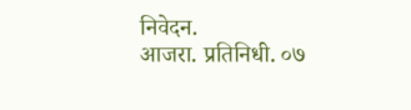निवेदन.
आजरा. प्रतिनिधी. ०७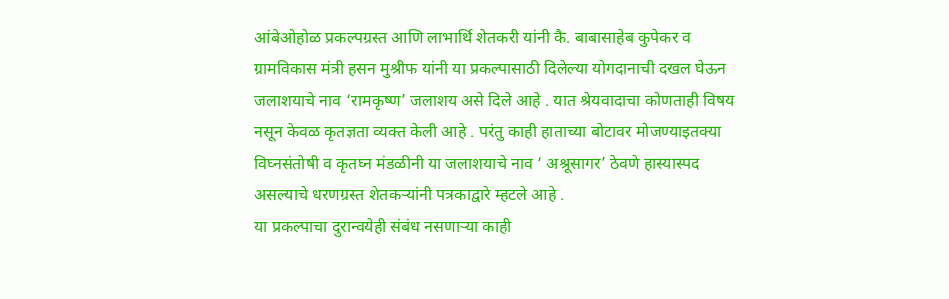आंबेओहोळ प्रकल्पग्रस्त आणि लाभार्थि शेतकरी यांनी कै. बाबासाहेब कुपेकर व ग्रामविकास मंत्री हसन मुश्रीफ यांनी या प्रकल्पासाठी दिलेल्या योगदानाची दखल घेऊन जलाशयाचे नाव ‘रामकृष्ण’ जलाशय असे दिले आहे . यात श्रेयवादाचा कोणताही विषय नसून केवळ कृतज्ञता व्यक्त केली आहे . परंतु काही हाताच्या बोटावर मोजण्याइतक्या विघ्नसंतोषी व कृतघ्न मंडळीनी या जलाशयाचे नाव ‘ अश्रूसागर’ ठेवणे हास्यास्पद असल्याचे धरणग्रस्त शेतकऱ्यांनी पत्रकाद्वारे म्हटले आहे .
या प्रकल्पाचा दुरान्वयेही संबंध नसणाऱ्या काही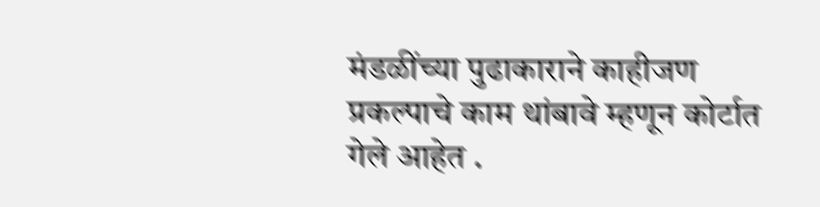मंडळींच्या पुढाकाराने काहीजण प्रकल्पाचे काम थांबावे म्हणून कोर्टात गेले आहेत .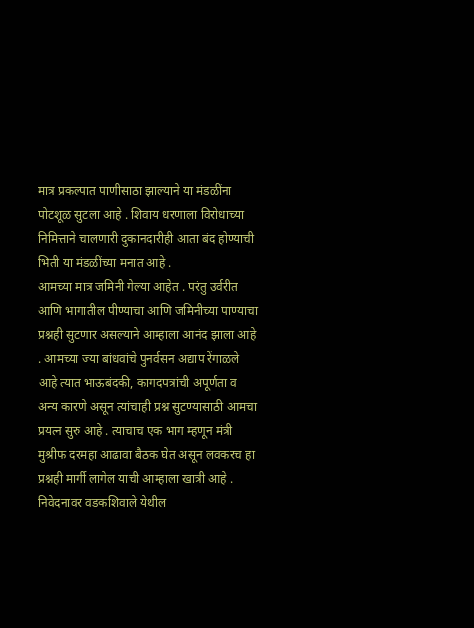मात्र प्रकल्पात पाणीसाठा झाल्याने या मंडळींना पोटशूळ सुटला आहे . शिवाय धरणाला विरोधाच्या निमित्ताने चालणारी दुकानदारीही आता बंद होण्याची भिती या मंडळींच्या मनात आहे .
आमच्या मात्र जमिनी गेल्या आहेत . परंतु उर्वरीत आणि भागातील पीण्याचा आणि जमिनीच्या पाण्याचा प्रश्नही सुटणार असल्याने आम्हाला आनंद झाला आहे . आमच्या ज्या बांधवांचे पुनर्वसन अद्याप रेंगाळले आहे त्यात भाऊबंदकी, कागदपत्रांची अपूर्णता व अन्य कारणे असून त्यांचाही प्रश्न सुटण्यासाठी आमचा प्रयत्न सुरु आहे . त्याचाच एक भाग म्हणून मंत्री मुश्रीफ दरमहा आढावा बैठक घेत असून लवकरच हा प्रश्नही मार्गी लागेल याची आम्हाला खात्री आहे . निवेदनावर वडकशिवाले येथील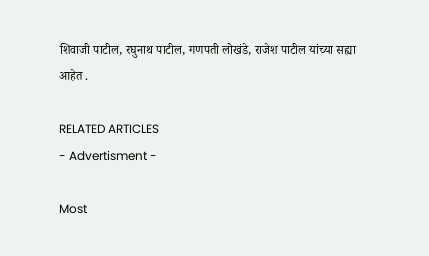शिवाजी पाटील, रघुनाथ पाटील, गणपती लोखंडे, राजेश पाटील यांच्या सह्या आहेत .

RELATED ARTICLES
- Advertisment -

Most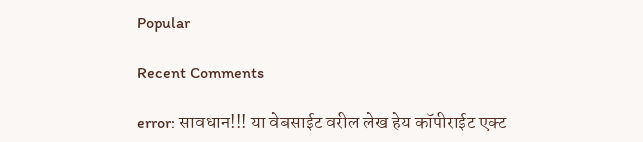Popular

Recent Comments

error: सावधान!!! या वेबसाईट वरील लेख हेय कॉपीराईट एक्ट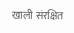खाली संरक्षित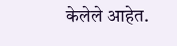केलेले आहेत.